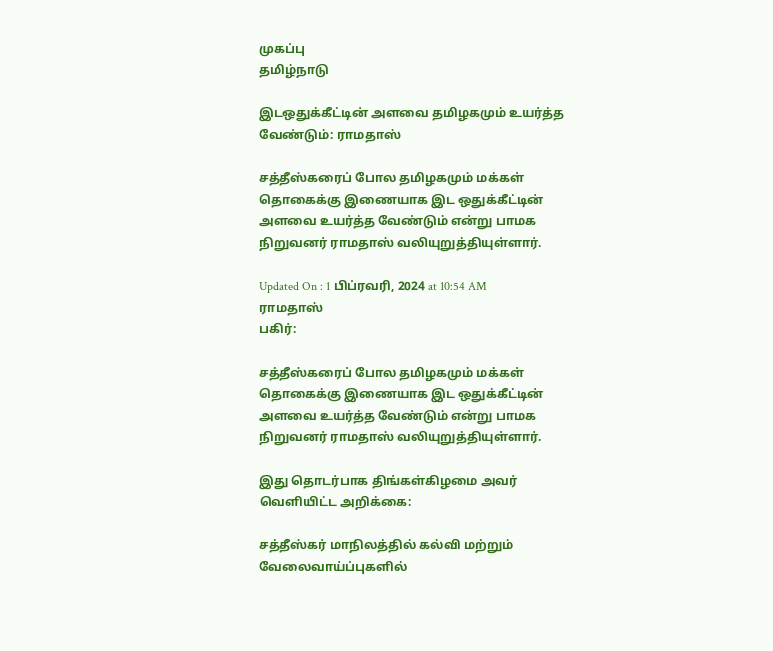முகப்பு
தமிழ்நாடு

இடஒதுக்கீட்டின் அளவை தமிழகமும் உயர்த்த வேண்டும்: ராமதாஸ்

சத்தீஸ்கரைப் போல தமிழகமும் மக்கள் தொகைக்கு இணையாக இட ஒதுக்கீட்டின் அளவை உயர்த்த வேண்டும் என்று பாமக நிறுவனர் ராமதாஸ் வலியுறுத்தியுள்ளார்.

Updated On : 1 பிப்ரவரி, 2024 at 10:54 AM
ராமதாஸ்
பகிர்:

சத்தீஸ்கரைப் போல தமிழகமும் மக்கள் தொகைக்கு இணையாக இட ஒதுக்கீட்டின் அளவை உயர்த்த வேண்டும் என்று பாமக நிறுவனர் ராமதாஸ் வலியுறுத்தியுள்ளார்.

இது தொடர்பாக திங்கள்கிழமை அவர் வெளியிட்ட அறிக்கை:

சத்தீஸ்கர் மாநிலத்தில் கல்வி மற்றும் வேலைவாய்ப்புகளில்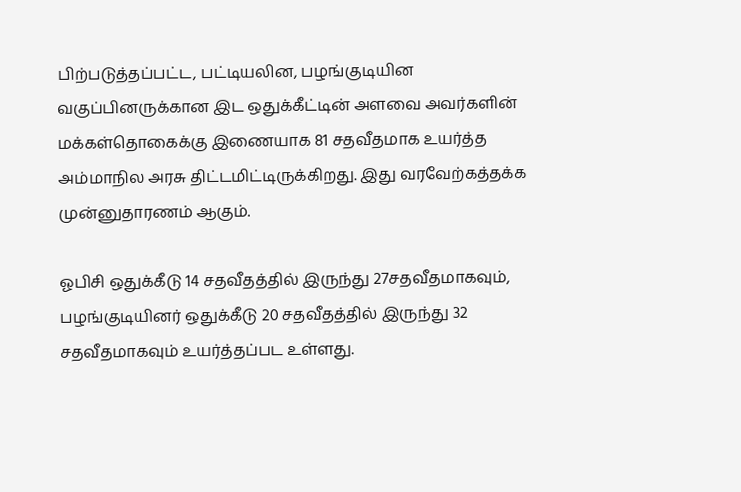பிற்படுத்தப்பட்ட, பட்டியலின, பழங்குடியின வகுப்பினருக்கான இட ஒதுக்கீட்டின் அளவை அவர்களின் மக்கள்தொகைக்கு இணையாக 81 சதவீதமாக உயர்த்த அம்மாநில அரசு திட்டமிட்டிருக்கிறது. இது வரவேற்கத்தக்க முன்னுதாரணம் ஆகும்.

ஓபிசி ஒதுக்கீடு 14 சதவீதத்தில் இருந்து 27சதவீதமாகவும், பழங்குடியினர் ஒதுக்கீடு 20 சதவீதத்தில் இருந்து 32 சதவீதமாகவும் உயர்த்தப்பட உள்ளது.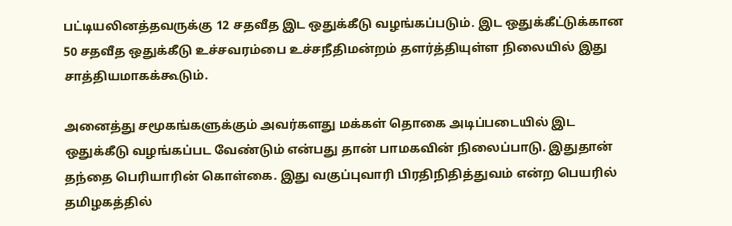பட்டியலினத்தவருக்கு 12 சதவீத இட ஒதுக்கீடு வழங்கப்படும். இட ஒதுக்கீட்டுக்கான 50 சதவீத ஒதுக்கீடு உச்சவரம்பை உச்சநீதிமன்றம் தளர்த்தியுள்ள நிலையில் இது சாத்தியமாகக்கூடும்.

அனைத்து சமூகங்களுக்கும் அவர்களது மக்கள் தொகை அடிப்படையில் இட ஒதுக்கீடு வழங்கப்பட வேண்டும் என்பது தான் பாமகவின் நிலைப்பாடு. இதுதான் தந்தை பெரியாரின் கொள்கை. இது வகுப்புவாரி பிரதிநிதித்துவம் என்ற பெயரில் தமிழகத்தில்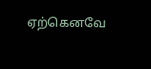ஏற்கெனவே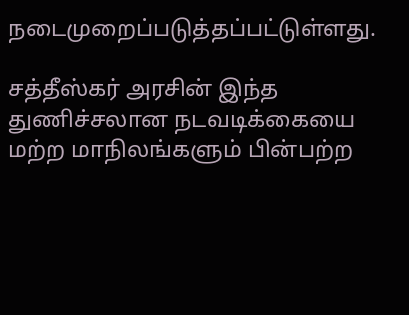நடைமுறைப்படுத்தப்பட்டுள்ளது.

சத்தீஸ்கர் அரசின் இந்த துணிச்சலான நடவடிக்கையை மற்ற மாநிலங்களும் பின்பற்ற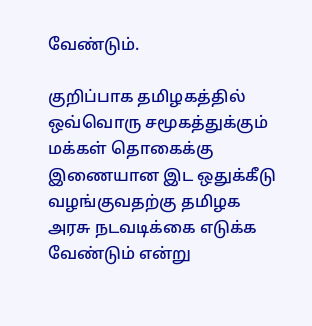வேண்டும்.

குறிப்பாக தமிழகத்தில் ஒவ்வொரு சமூகத்துக்கும் மக்கள் தொகைக்கு இணையான இட ஒதுக்கீடு வழங்குவதற்கு தமிழக அரசு நடவடிக்கை எடுக்க வேண்டும் என்று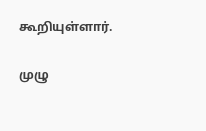கூறியுள்ளார்.

முழு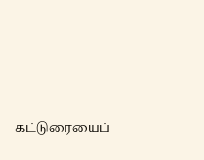கட்டுரையைப்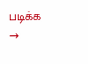படிக்க →